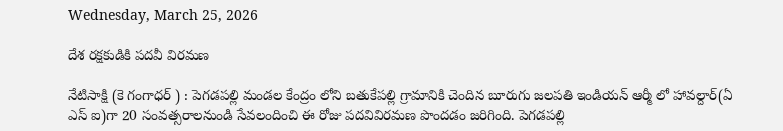Wednesday, March 25, 2026

దేశ రక్షకుడికి పదవీ విరమణ

నేటిసాక్షి (కె గంగాధర్ ) : పెగడపల్లి మండల కేంద్రం లోని బతుకేపల్లి గ్రామానికి చెందిన బూరుగు జలపతి ఇండియన్ ఆర్మీ లో హావల్దార్(ఏ ఎస్ ఐ)గా 20 సంవత్సరాలనుండి సేవలందించి ఈ రోజు పదవివిరమణ పొందడం జరిగింది. పెగడపల్లి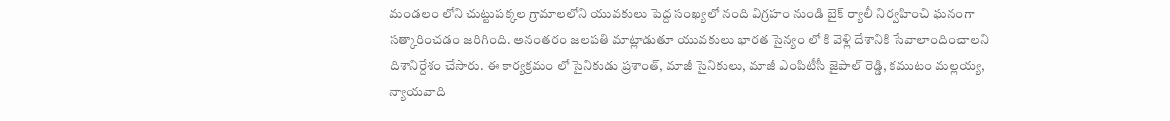మండలం లోని చుట్టుపక్కల గ్రామాలలోని యువకులు పెద్ద సంఖ్యలో నంది విగ్రహం నుండి బైక్ ర్యాలీ నిర్వహించి ఘనంగా సత్కారించడం జరిగింది. అనంతరం జలపతి మాట్లాడుతూ యువకులు భారత సైన్యం లో కి వెళ్లి దేశానికి సేవాలాందించాలని దిశానిర్దేశం చేసారు. ఈ కార్యక్రమం లో సైనికుడు ప్రశాంత్, మాజీ సైనికులు, మాజీ ఎంపిటీసీ జైపాల్ రెడ్డి, కముటం మల్లయ్య, న్యాయవాది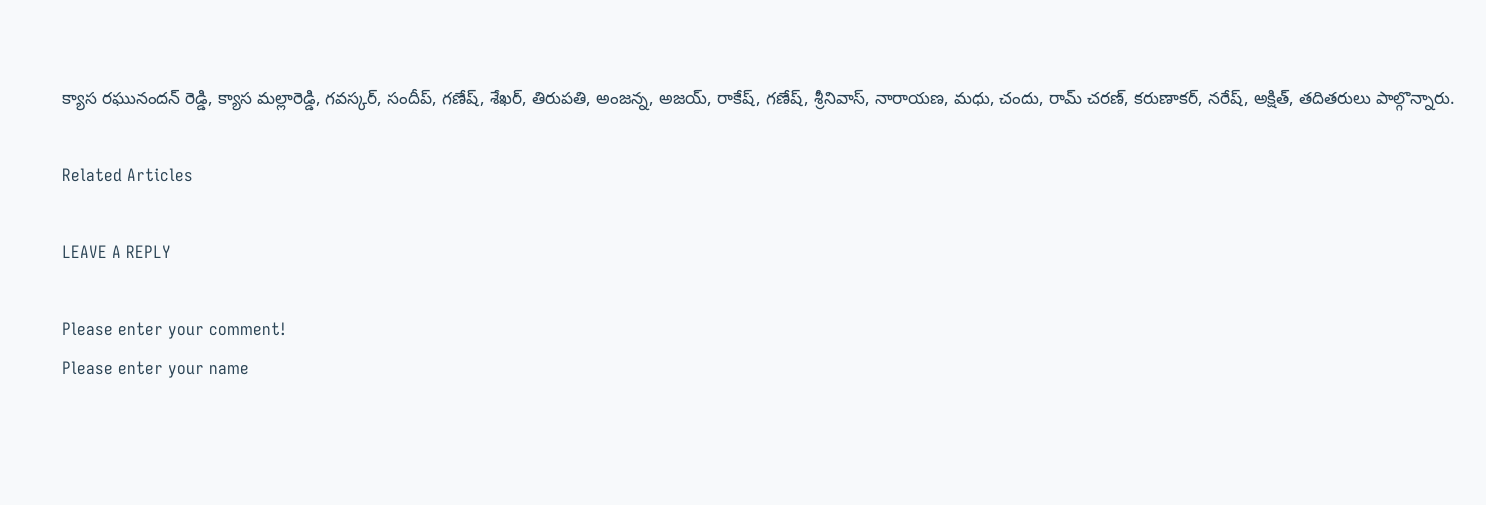క్యాస రఘునందన్ రెడ్డి, క్యాస మల్లారెడ్డి, గవస్కర్, సందీప్, గణేష్, శేఖర్, తిరుపతి, అంజన్న, అజయ్, రాకేష్, గణేష్, శ్రీనివాస్, నారాయణ, మధు, చందు, రామ్ చరణ్, కరుణాకర్, నరేష్, అక్షిత్, తదితరులు పాల్గొన్నారు.

Related Articles

LEAVE A REPLY

Please enter your comment!
Please enter your name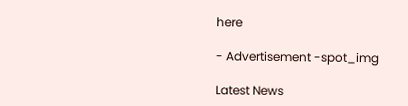here

- Advertisement -spot_img

Latest News